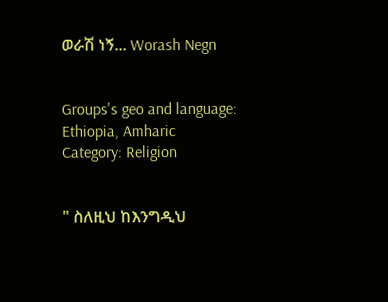ወራሽ ነኝ... Worash Negn


Groups's geo and language: Ethiopia, Amharic
Category: Religion


" ስለዚህ ከእንግዲህ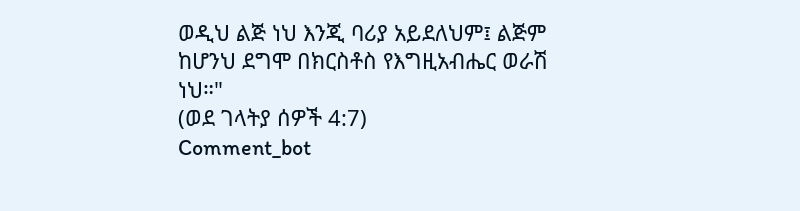ወዲህ ልጅ ነህ እንጂ ባሪያ አይደለህም፤ ልጅም ከሆንህ ደግሞ በክርስቶስ የእግዚአብሔር ወራሽ ነህ።"
(ወደ ገላትያ ሰዎች 4:7)
Comment_bot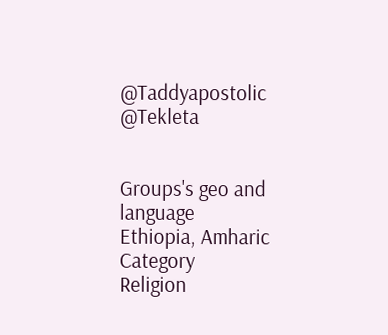@Taddyapostolic
@Tekleta


Groups's geo and language
Ethiopia, Amharic
Category
Religion